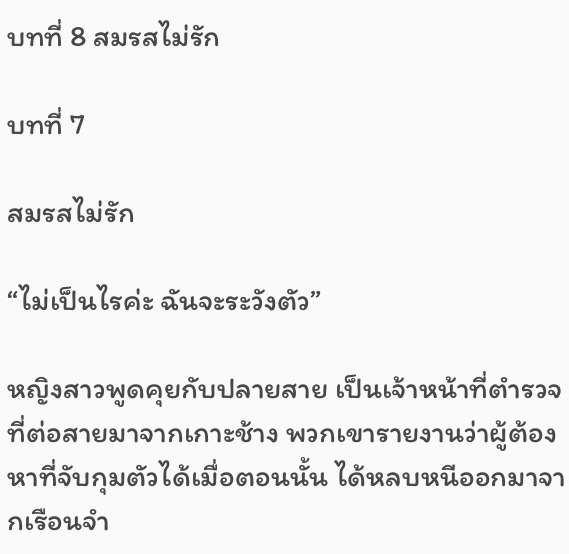บทที่ 8 สมรสไม่รัก

บทที่ 7

สมรสไม่รัก

“ไม่เป็นไรค่ะ ฉันจะระวังตัว”

หญิงสาวพูดคุยกับปลายสาย เป็นเจ้าหน้าที่ตำรวจที่ต่อสายมาจากเกาะช้าง พวกเขารายงานว่าผู้ต้องหาที่จับกุมตัวได้เมื่อตอนนั้น ได้หลบหนีออกมาจากเรือนจำ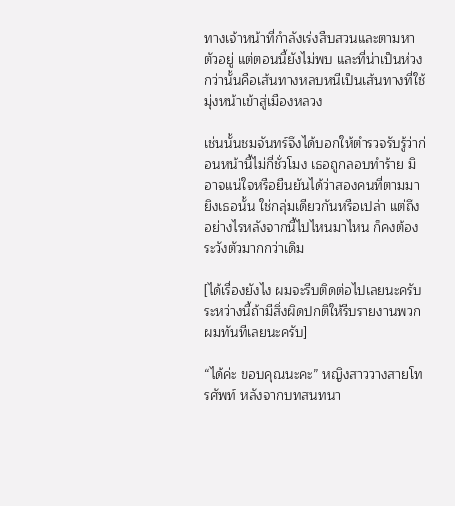ทางเจ้าหน้าที่กำลังเร่งสืบสวนและตามหาตัวอยู่ แต่ตอนนี้ยังไม่พบ และที่น่าเป็นห่วงกว่านั้นคือเส้นทางหลบหนีเป็นเส้นทางที่ใช้มุ่งหน้าเข้าสู่เมืองหลวง

เช่นนั้นชมจันทร์จึงได้บอกให้ตำรวจรับรู้ว่าก่อนหน้านี้ไม่กี่ชั่วโมง เธอถูกลอบทำร้าย มิอาจแน่ใจหรือยืนยันได้ว่าสองคนที่ตามมายิงเธอนั้น ใช่กลุ่มเดียวกันหรือเปล่า แต่ถึงอย่างไรหลังจากนี้ไปไหนมาไหน ก็คงต้องระวังตัวมากกว่าเดิม

[ได้เรื่องยังไง ผมจะรีบติดต่อไปเลยนะครับ ระหว่างนี้ถ้ามีสิ่งผิดปกติให้รีบรายงานพวกผมทันทีเลยนะครับ]

“ได้ค่ะ ขอบคุณนะคะ” หญิงสาววางสายโทรศัพท์ หลังจากบทสนทนา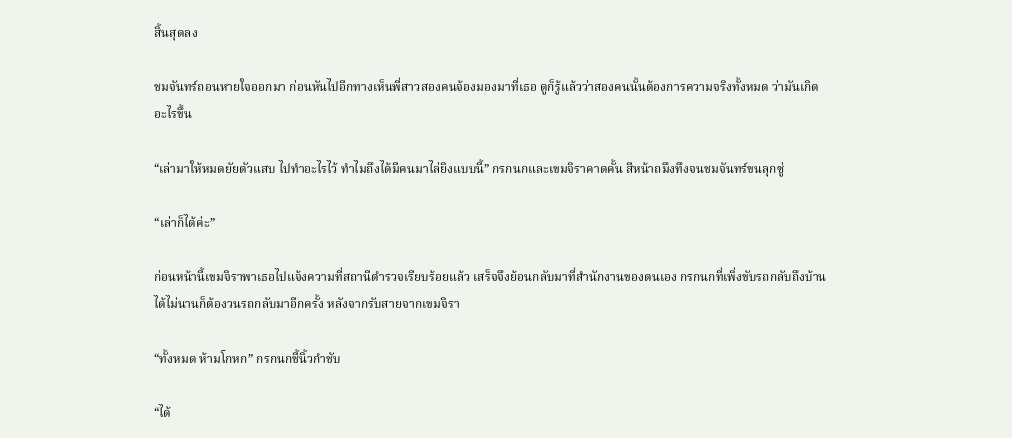สิ้นสุดลง

ชมจันทร์ถอนหายใจออกมา ก่อนหันไปอีกทางเห็นพี่สาวสองคนจ้องมองมาที่เธอ ดูก็รู้แล้วว่าสองคนนั้นต้องการความจริงทั้งหมด ว่ามันเกิดอะไรขึ้น

“เล่ามาให้หมดยัยตัวแสบ ไปทำอะไรไว้ ทำไมถึงได้มีคนมาไล่ยิงแบบนี้” กรกนกและเขมจิราคาดคั้น สีหน้าถมึงทึงจนชมจันทร์ขนลุกซู่

“เล่าก็ได้ค่ะ”

ก่อนหน้านี้เขมจิราพาเธอไปแจ้งความที่สถานีตำรวจเรียบร้อยแล้ว เสร็จจึงย้อนกลับมาที่สำนักงานของตนเอง กรกนกที่เพิ่งขับรถกลับถึงบ้านได้ไม่นานก็ต้องวนรถกลับมาอีกครั้ง หลังจากรับสายจากเขมจิรา

“ทั้งหมด ห้ามโกหก” กรกนกชี้นิ้วกำชับ

“ได้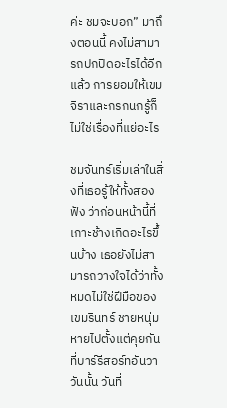ค่ะ ชมจะบอก” มาถึงตอนนี้ คงไม่สามารถปกปิดอะไรได้อีกแล้ว การยอมให้เขมจิราและกรกนกรู้ก็ไม่ใช่เรื่องที่แย่อะไร

ชมจันทร์เริ่มเล่าในสิ่งที่เธอรู้ให้ทั้งสองฟัง ว่าก่อนหน้านี้ที่เกาะช้างเกิดอะไรขึ้นบ้าง เธอยังไม่สามารถวางใจได้ว่าทั้งหมดไม่ใช่ฝีมือของเขมรินทร์ ชายหนุ่มหายไปตั้งแต่คุยกันที่บาร์รีสอร์ทอันวาวันนั้น วันที่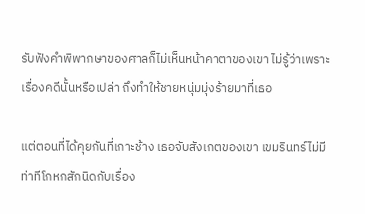รับฟังคำพิพากษาของศาลก็ไม่เห็นหน้าคาตาของเขา ไม่รู้ว่าเพราะเรื่องคดีนั้นหรือเปล่า ถึงทำให้ชายหนุ่มมุ่งร้ายมาที่เธอ

แต่ตอนที่ได้คุยกันที่เกาะช้าง เธอจับสังเกตของเขา เขมรินทร์ไม่มีท่าทีโกหกสักนิดกับเรื่อง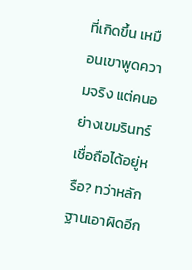ที่เกิดขึ้น เหมือนเขาพูดความจริง แต่คนอย่างเขมรินทร์เชื่อถือได้อยู่หรือ? ทว่าหลักฐานเอาผิดอีก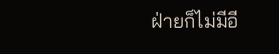ฝ่ายก็ไม่มีอี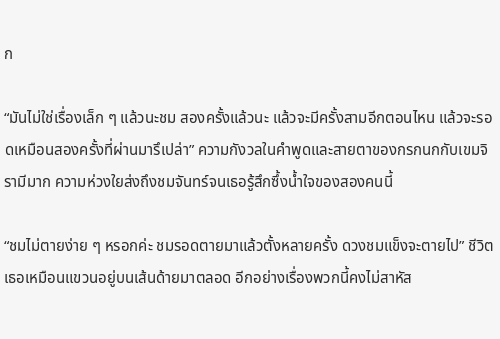ก

“มันไม่ใช่เรื่องเล็ก ๆ แล้วนะชม สองครั้งแล้วนะ แล้วจะมีครั้งสามอีกตอนไหน แล้วจะรอดเหมือนสองครั้งที่ผ่านมารึเปล่า” ความกังวลในคำพูดและสายตาของกรกนกกับเขมจิรามีมาก ความห่วงใยส่งถึงชมจันทร์จนเธอรู้สึกซึ้งน้ำใจของสองคนนี้

“ชมไม่ตายง่าย ๆ หรอกค่ะ ชมรอดตายมาแล้วตั้งหลายครั้ง ดวงชมแข็งจะตายไป” ชีวิตเธอเหมือนแขวนอยู่บนเส้นด้ายมาตลอด อีกอย่างเรื่องพวกนี้คงไม่สาหัส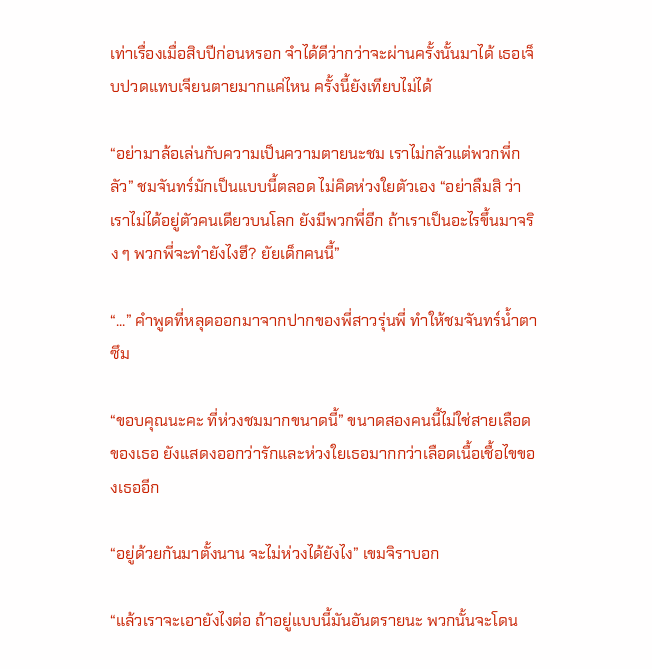เท่าเรื่องเมื่อสิบปีก่อนหรอก จำได้ดีว่ากว่าจะผ่านครั้งนั้นมาได้ เธอเจ็บปวดแทบเจียนตายมากแค่ไหน ครั้งนี้ยังเทียบไม่ได้

“อย่ามาล้อเล่นกับความเป็นความตายนะชม เราไม่กลัวแต่พวกพี่กลัว” ชมจันทร์มักเป็นแบบนี้ตลอด ไม่คิดห่วงใยตัวเอง “อย่าลืมสิ ว่าเราไม่ได้อยู่ตัวคนเดียวบนโลก ยังมีพวกพี่อีก ถ้าเราเป็นอะไรขึ้นมาจริง ๆ พวกพี่จะทำยังไงฮึ? ยัยเด็กคนนี้”

“...” คำพูดที่หลุดออกมาจากปากของพี่สาวรุ่นพี่ ทำให้ชมจันทร์น้ำตาซึม

“ขอบคุณนะคะ ที่ห่วงชมมากขนาดนี้” ขนาดสองคนนี้ไม่ใช่สายเลือดของเธอ ยังแสดงออกว่ารักและห่วงใยเธอมากกว่าเลือดเนื้อเชื้อไขของเธออีก

“อยู่ด้วยกันมาตั้งนาน จะไม่ห่วงได้ยังไง” เขมจิราบอก

“แล้วเราจะเอายังไงต่อ ถ้าอยู่แบบนี้มันอันตรายนะ พวกนั้นจะโดน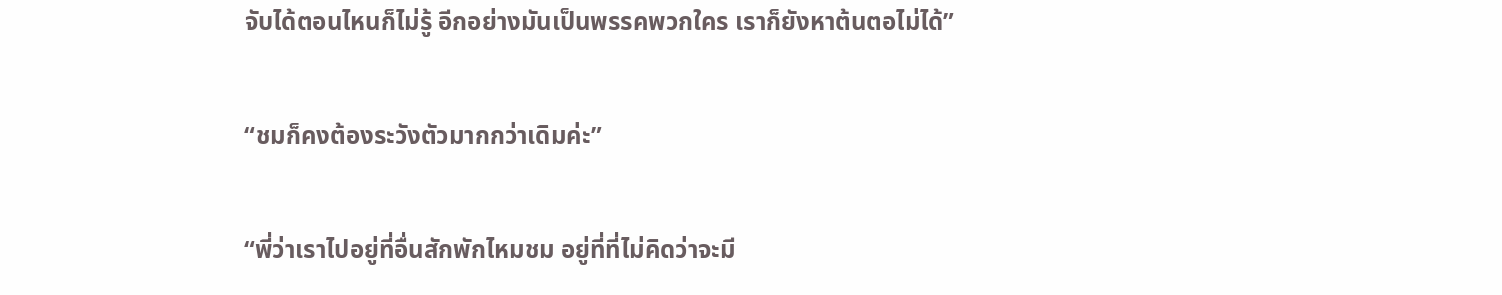จับได้ตอนไหนก็ไม่รู้ อีกอย่างมันเป็นพรรคพวกใคร เราก็ยังหาต้นตอไม่ได้”

“ชมก็คงต้องระวังตัวมากกว่าเดิมค่ะ”

“พี่ว่าเราไปอยู่ที่อื่นสักพักไหมชม อยู่ที่ที่ไม่คิดว่าจะมี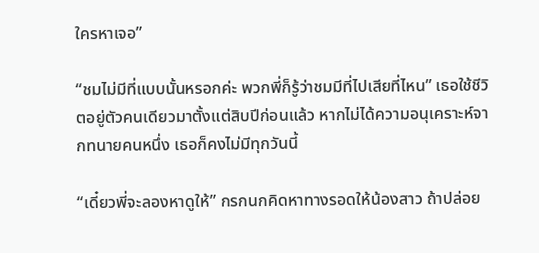ใครหาเจอ”

“ชมไม่มีที่แบบนั้นหรอกค่ะ พวกพี่ก็รู้ว่าชมมีที่ไปเสียที่ไหน” เธอใช้ชีวิตอยู่ตัวคนเดียวมาตั้งแต่สิบปีก่อนแล้ว หากไม่ได้ความอนุเคราะห์จากทนายคนหนึ่ง เธอก็คงไม่มีทุกวันนี้

“เดี๋ยวพี่จะลองหาดูให้” กรกนกคิดหาทางรอดให้น้องสาว ถ้าปล่อย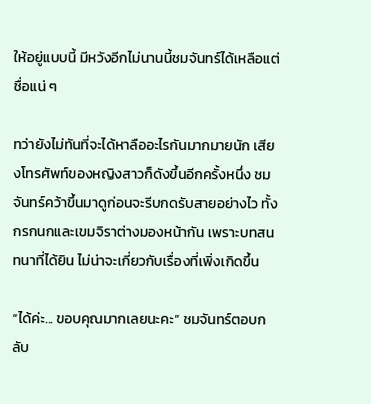ให้อยู่แบบนี้ มีหวังอีกไม่นานนี้ชมจันทร์ได้เหลือแต่ชื่อแน่ ๆ

ทว่ายังไม่ทันที่จะได้หาลืออะไรกันมากมายนัก เสียงโทรศัพท์ของหญิงสาวก็ดังขึ้นอีกครั้งหนึ่ง ชมจันทร์คว้าขึ้นมาดูก่อนจะรีบกดรับสายอย่างไว ทั้งกรกนกและเขมจิราต่างมองหน้ากัน เพราะบทสนทนาที่ได้ยิน ไม่น่าจะเกี่ยวกับเรื่องที่เพิ่งเกิดขึ้น

“ได้ค่ะ... ขอบคุณมากเลยนะคะ” ชมจันทร์ตอบกลับ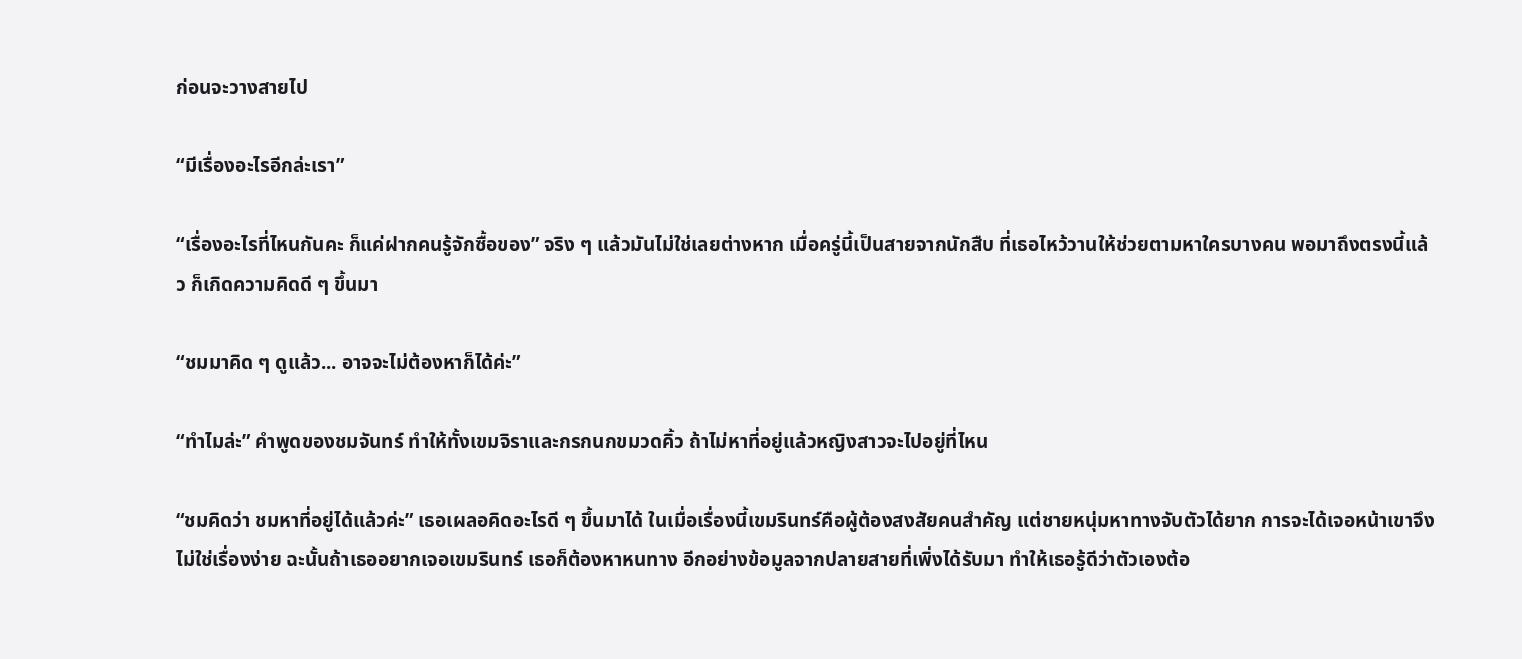ก่อนจะวางสายไป

“มีเรื่องอะไรอีกล่ะเรา”

“เรื่องอะไรที่ไหนกันคะ ก็แค่ฝากคนรู้จักซื้อของ” จริง ๆ แล้วมันไม่ใช่เลยต่างหาก เมื่อครู่นี้เป็นสายจากนักสืบ ที่เธอไหว้วานให้ช่วยตามหาใครบางคน พอมาถึงตรงนี้แล้ว ก็เกิดความคิดดี ๆ ขึ้นมา

“ชมมาคิด ๆ ดูแล้ว... อาจจะไม่ต้องหาก็ได้ค่ะ”

“ทำไมล่ะ” คำพูดของชมจันทร์ ทำให้ทั้งเขมจิราและกรกนกขมวดคิ้ว ถ้าไม่หาที่อยู่แล้วหญิงสาวจะไปอยู่ที่ไหน

“ชมคิดว่า ชมหาที่อยู่ได้แล้วค่ะ” เธอเผลอคิดอะไรดี ๆ ขึ้นมาได้ ในเมื่อเรื่องนี้เขมรินทร์คือผู้ต้องสงสัยคนสำคัญ แต่ชายหนุ่มหาทางจับตัวได้ยาก การจะได้เจอหน้าเขาจึงไม่ใช่เรื่องง่าย ฉะนั้นถ้าเธออยากเจอเขมรินทร์ เธอก็ต้องหาหนทาง อีกอย่างข้อมูลจากปลายสายที่เพิ่งได้รับมา ทำให้เธอรู้ดีว่าตัวเองต้อ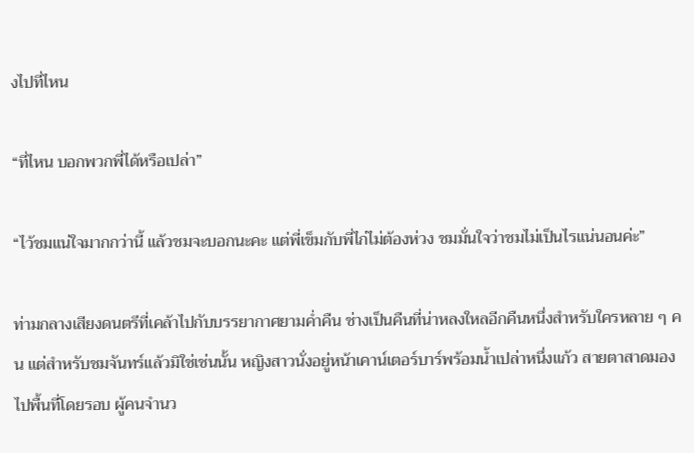งไปที่ไหน

“ที่ไหน บอกพวกพี่ได้หรือเปล่า”

“ไว้ชมแน่ใจมากกว่านี้ แล้วชมจะบอกนะคะ แต่พี่เข็มกับพี่ไก่ไม่ต้องห่วง ชมมั่นใจว่าชมไม่เป็นไรแน่นอนค่ะ”

ท่ามกลางเสียงดนตรีที่เคล้าไปกับบรรยากาศยามค่ำคืน ช่างเป็นคืนที่น่าหลงใหลอีกคืนหนึ่งสำหรับใครหลาย ๆ คน แต่สำหรับชมจันทร์แล้วมิใช่เช่นนั้น หญิงสาวนั่งอยู่หน้าเคาน์เตอร์บาร์พร้อมน้ำเปล่าหนึ่งแก้ว สายตาสาดมองไปพื้นที่โดยรอบ ผู้คนจำนว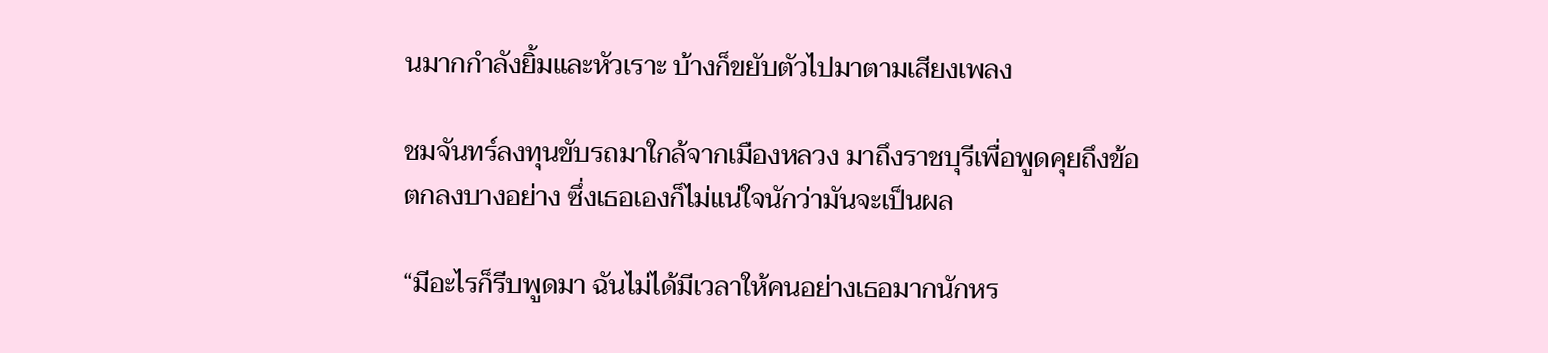นมากกำลังยิ้มและหัวเราะ บ้างก็ขยับตัวไปมาตามเสียงเพลง

ชมจันทร์ลงทุนขับรถมาใกล้จากเมืองหลวง มาถึงราชบุรีเพื่อพูดคุยถึงข้อตกลงบางอย่าง ซึ่งเธอเองก็ไม่แน่ใจนักว่ามันจะเป็นผล

“มีอะไรก็รีบพูดมา ฉันไม่ได้มีเวลาให้คนอย่างเธอมากนักหร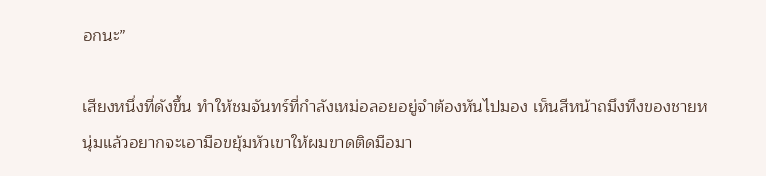อกนะ”

เสียงหนึ่งที่ดังขึ้น ทำให้ชมจันทร์ที่กำลังเหม่อลอยอยู่จำต้องหันไปมอง เห็นสีหน้าถมึงทึงของชายหนุ่มแล้วอยากจะเอามือขยุ้มหัวเขาให้ผมขาดติดมือมา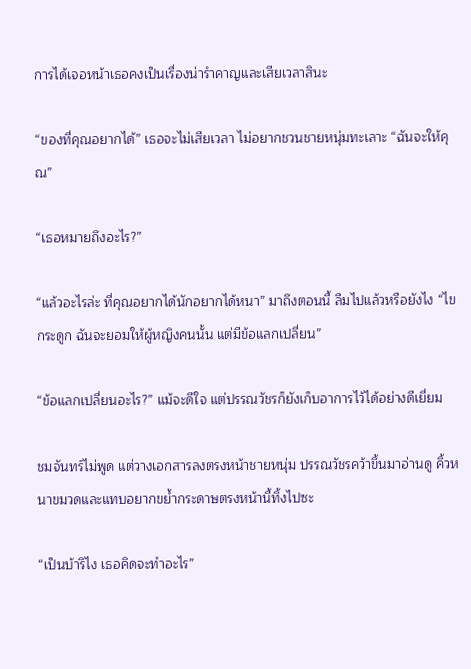การได้เจอหน้าเธอคงเป็นเรื่องน่ารำคาญและเสียเวลาสินะ

“ของที่คุณอยากได้” เธอจะไม่เสียเวลา ไม่อยากชวนชายหนุ่มทะเลาะ “ฉันจะให้คุณ”

“เธอหมายถึงอะไร?”

“แล้วอะไรล่ะ ที่คุณอยากได้นักอยากได้หนา” มาถึงตอนนี้ ลืมไปแล้วหรือยังไง “ไขกระดูก ฉันจะยอมให้ผู้หญิงคนนั้น แต่มีข้อแลกเปลี่ยน”

“ข้อแลกเปลี่ยนอะไร?” แม้จะดีใจ แต่ปรรณวัชรก็ยังเก็บอาการไว้ได้อย่างดีเยี่ยม

ชมจันทร์ไม่พูด แต่วางเอกสารลงตรงหน้าชายหนุ่ม ปรรณวัชรคว้าขึ้นมาอ่านดู คิ้วหนาขมวดและแทบอยากขย้ำกระดาษตรงหน้านี้ทิ้งไปซะ

“เป็นบ้ารึไง เธอคิดจะทำอะไร”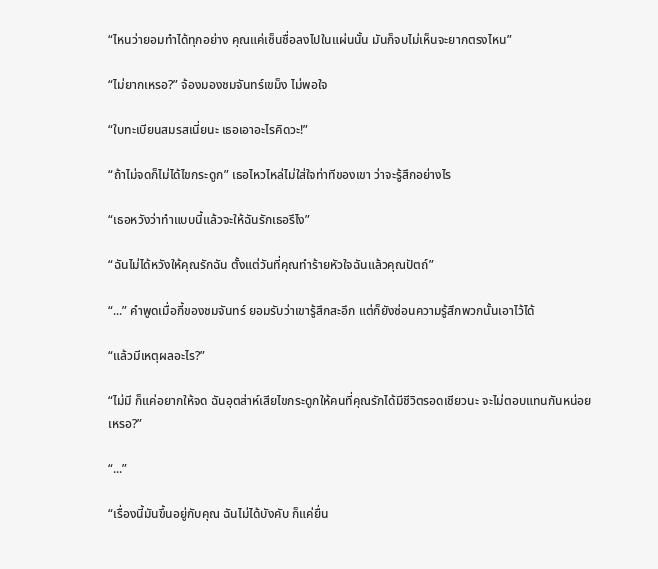“ไหนว่ายอมทำได้ทุกอย่าง คุณแค่เซ็นชื่อลงไปในแผ่นนั้น มันก็จบไม่เห็นจะยากตรงไหน”

“ไม่ยากเหรอ?” จ้องมองชมจันทร์เขม็ง ไม่พอใจ

“ใบทะเบียนสมรสเนี่ยนะ เธอเอาอะไรคิดวะ!”

“ถ้าไม่จดก็ไม่ได้ไขกระดูก” เธอไหวไหล่ไม่ใส่ใจท่าทีของเขา ว่าจะรู้สึกอย่างไร

“เธอหวังว่าทำแบบนี้แล้วจะให้ฉันรักเธอรึไง”

“ฉันไม่ได้หวังให้คุณรักฉัน ตั้งแต่วันที่คุณทำร้ายหัวใจฉันแล้วคุณปัตถ์”

“...” คำพูดเมื่อกี้ของชมจันทร์ ยอมรับว่าเขารู้สึกสะอึก แต่ก็ยังซ่อนความรู้สึกพวกนั้นเอาไว้ได้

“แล้วมีเหตุผลอะไร?”

“ไม่มี ก็แค่อยากให้จด ฉันอุตส่าห์เสียไขกระดูกให้คนที่คุณรักได้มีชีวิตรอดเชียวนะ จะไม่ตอบแทนกันหน่อยเหรอ?”

“...”

“เรื่องนี้มันขึ้นอยู่กับคุณ ฉันไม่ได้บังคับ ก็แค่ยื่น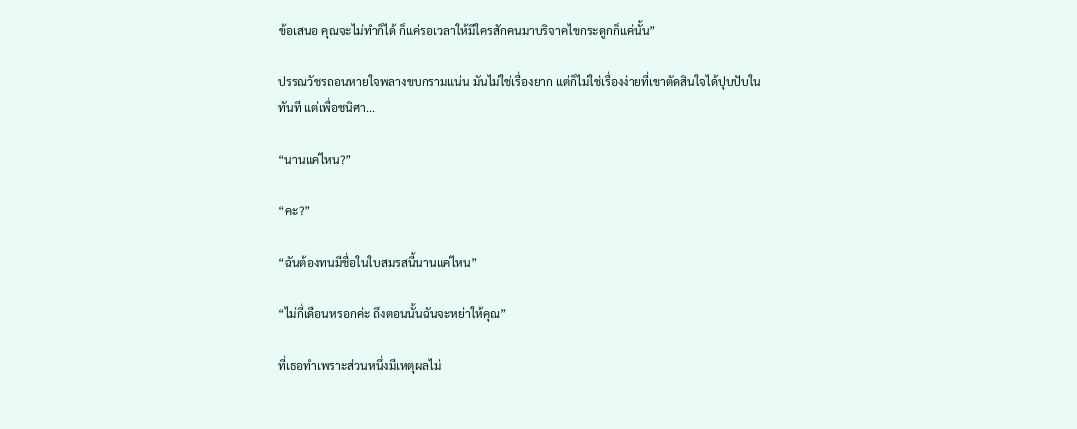ข้อเสนอ คุณจะไม่ทำก็ได้ ก็แค่รอเวลาให้มีใครสักคนมาบริจาคไขกระดูกก็แค่นั้น”

ปรรณวัชรถอนหายใจพลางขบกรามแน่น มันไม่ใช่เรื่องยาก แต่ก็ไม่ใช่เรื่องง่ายที่เขาตัดสินใจได้ปุบปับในทันที แต่เพื่อชนิศา...

“นานแค่ไหน?”

“คะ?”

“ฉันต้องทนมีชื่อในใบสมรสนี้นานแค่ไหน”

“ไม่กี่เดือนหรอกค่ะ ถึงตอนนั้นฉันจะหย่าให้คุณ”

ที่เธอทำเพราะส่วนหนึ่งมีเหตุผลไม่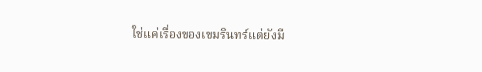ใช่แค่เรื่องของเขมรินทร์แต่ยังมี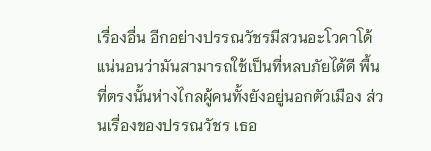เรื่องอื่น อีกอย่างปรรณวัชรมีสวนอะโวคาโด้แน่นอนว่ามันสามารถใช้เป็นที่หลบภัยได้ดี พื้นที่ตรงนั้นห่างไกลผู้คนทั้งยังอยู่นอกตัวเมือง ส่วนเรื่องของปรรณวัชร เธอ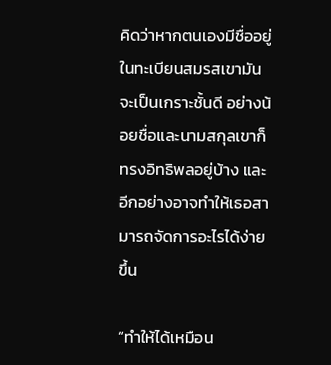คิดว่าหากตนเองมีชื่ออยู่ในทะเบียนสมรสเขามันจะเป็นเกราะชั้นดี อย่างน้อยชื่อและนามสกุลเขาก็ทรงอิทธิพลอยู่บ้าง และอีกอย่างอาจทำให้เธอสามารถจัดการอะไรได้ง่ายขึ้น

“ทำให้ได้เหมือน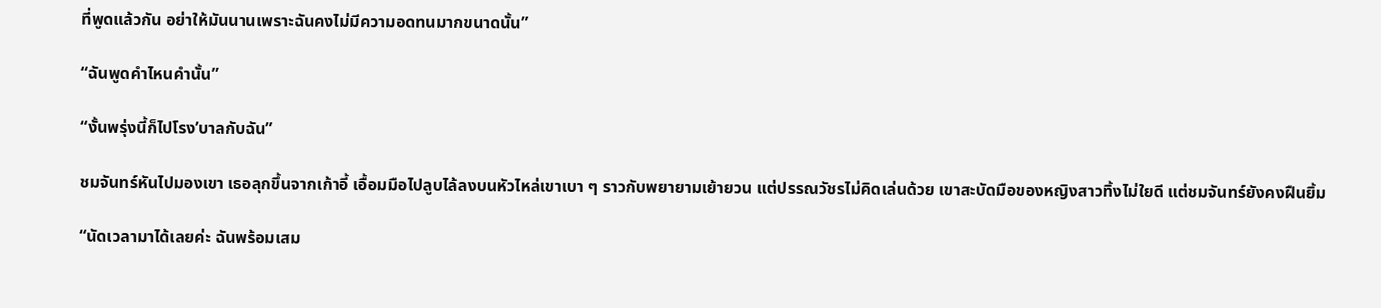ที่พูดแล้วกัน อย่าให้มันนานเพราะฉันคงไม่มีความอดทนมากขนาดนั้น”

“ฉันพูดคำไหนคำนั้น”

“งั้นพรุ่งนี้ก็ไปโรง’บาลกับฉัน”

ชมจันทร์หันไปมองเขา เธอลุกขึ้นจากเก้าอี้ เอื้อมมือไปลูบไล้ลงบนหัวไหล่เขาเบา ๆ ราวกับพยายามเย้ายวน แต่ปรรณวัชรไม่คิดเล่นด้วย เขาสะบัดมือของหญิงสาวทิ้งไม่ใยดี แต่ชมจันทร์ยังคงฝืนยิ้ม

“นัดเวลามาได้เลยค่ะ ฉันพร้อมเสม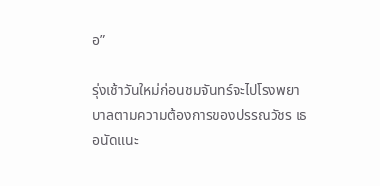อ”

รุ่งเช้าวันใหม่ก่อนชมจันทร์จะไปโรงพยาบาลตามความต้องการของปรรณวัชร เธอนัดแนะ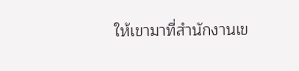ให้เขามาที่สำนักงานเข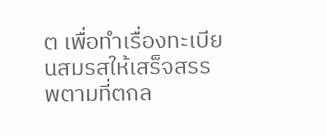ต เพื่อทำเรื่องทะเบียนสมรสให้เสร็จสรรพตามที่ตกล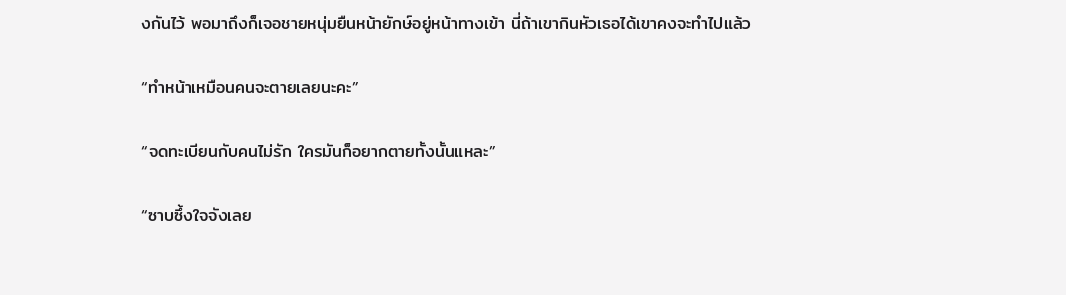งกันไว้ พอมาถึงก็เจอชายหนุ่มยืนหน้ายักษ์อยู่หน้าทางเข้า นี่ถ้าเขากินหัวเธอได้เขาคงจะทำไปแล้ว

“ทำหน้าเหมือนคนจะตายเลยนะคะ”

“จดทะเบียนกับคนไม่รัก ใครมันก็อยากตายทั้งนั้นแหละ”

“ซาบซึ้งใจจังเลย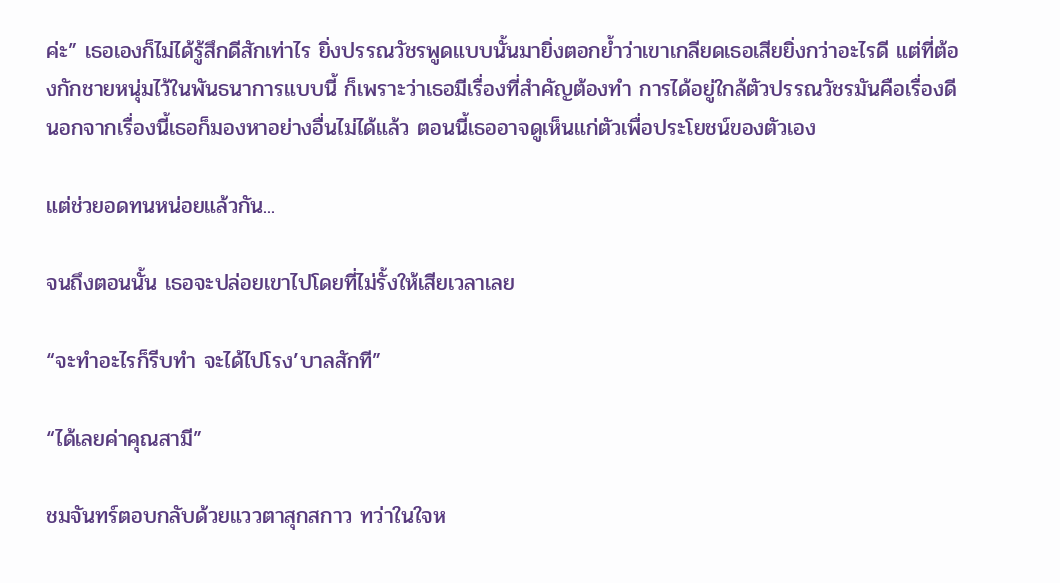ค่ะ” เธอเองก็ไม่ได้รู้สึกดีสักเท่าไร ยิ่งปรรณวัชรพูดแบบนั้นมายิ่งตอกย้ำว่าเขาเกลียดเธอเสียยิ่งกว่าอะไรดี แต่ที่ต้องกักชายหนุ่มไว้ในพันธนาการแบบนี้ ก็เพราะว่าเธอมีเรื่องที่สำคัญต้องทำ การได้อยู่ใกล้ตัวปรรณวัชรมันคือเรื่องดี นอกจากเรื่องนี้เธอก็มองหาอย่างอื่นไม่ได้แล้ว ตอนนี้เธออาจดูเห็นแก่ตัวเพื่อประโยชน์ของตัวเอง

แต่ช่วยอดทนหน่อยแล้วกัน...

จนถึงตอนนั้น เธอจะปล่อยเขาไปโดยที่ไม่รั้งให้เสียเวลาเลย

“จะทำอะไรก็รีบทำ จะได้ไปโรง’บาลสักที”

“ได้เลยค่าคุณสามี”

ชมจันทร์ตอบกลับด้วยแววตาสุกสกาว ทว่าในใจห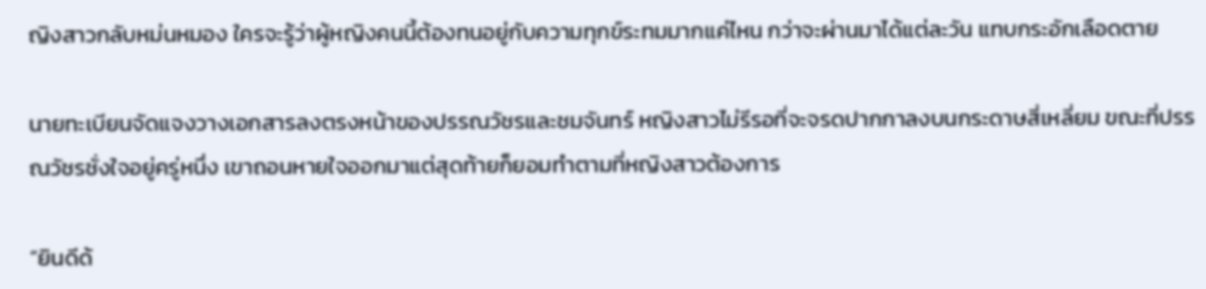ญิงสาวกลับหม่นหมอง ใครจะรู้ว่าผู้หญิงคนนี้ต้องทนอยู่กับความทุกข์ระทมมากแค่ไหน กว่าจะผ่านมาได้แต่ละวัน แทบกระอักเลือดตาย

นายทะเบียนจัดแจงวางเอกสารลงตรงหน้าของปรรณวัชรและชมจันทร์ หญิงสาวไม่รีรอที่จะจรดปากกาลงบนกระดาษสี่เหลี่ยม ขณะที่ปรรณวัชรชั่งใจอยู่ครู่หนึ่ง เขาถอนหายใจออกมาแต่สุดท้ายก็ยอมทำตามที่หญิงสาวต้องการ

“ยินดีด้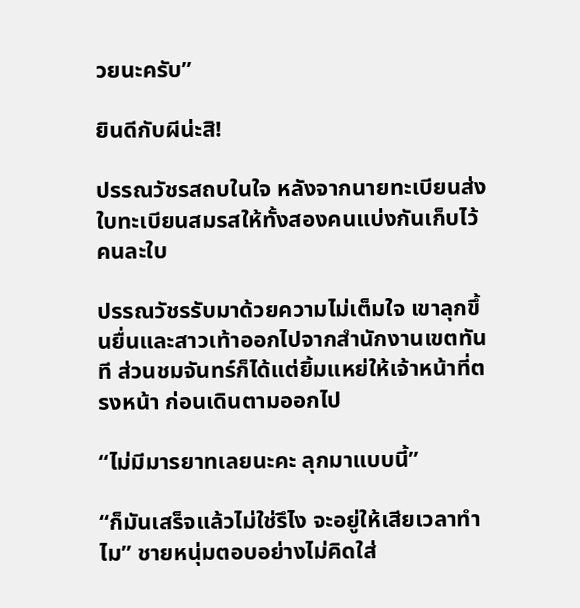วยนะครับ”

ยินดีกับผีน่ะสิ!

ปรรณวัชรสถบในใจ หลังจากนายทะเบียนส่งใบทะเบียนสมรสให้ทั้งสองคนแบ่งกันเก็บไว้ คนละใบ

ปรรณวัชรรับมาด้วยความไม่เต็มใจ เขาลุกขึ้นยื่นและสาวเท้าออกไปจากสำนักงานเขตทันที ส่วนชมจันทร์ก็ได้แต่ยิ้มแหย่ให้เจ้าหน้าที่ตรงหน้า ก่อนเดินตามออกไป

“ไม่มีมารยาทเลยนะคะ ลุกมาแบบนี้”

“ก็มันเสร็จแล้วไม่ใช่รึไง จะอยู่ให้เสียเวลาทำไม” ชายหนุ่มตอบอย่างไม่คิดใส่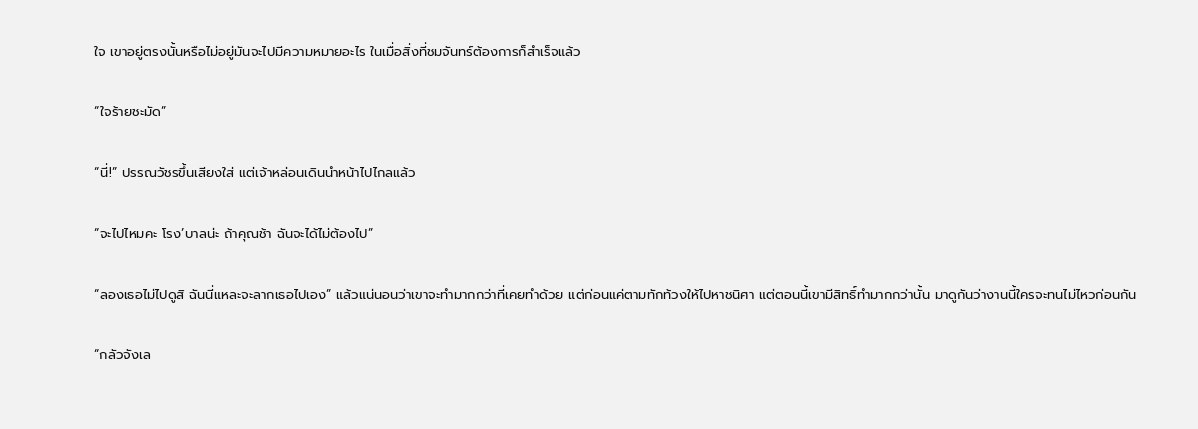ใจ เขาอยู่ตรงนั้นหรือไม่อยู่มันจะไปมีความหมายอะไร ในเมื่อสิ่งที่ชมจันทร์ต้องการก็สำเร็จแล้ว

“ใจร้ายชะมัด”

“นี่!” ปรรณวัชรขึ้นเสียงใส่ แต่เจ้าหล่อนเดินนำหน้าไปไกลแล้ว

“จะไปไหมคะ โรง’บาลน่ะ ถ้าคุณช้า ฉันจะได้ไม่ต้องไป”

“ลองเธอไม่ไปดูสิ ฉันนี่แหละจะลากเธอไปเอง” แล้วแน่นอนว่าเขาจะทำมากกว่าที่เคยทำด้วย แต่ก่อนแค่ตามทักท้วงให้ไปหาชนิศา แต่ตอนนี้เขามีสิทธิ์ทำมากกว่านั้น มาดูกันว่างานนี้ใครจะทนไม่ไหวก่อนกัน

“กลัวจังเล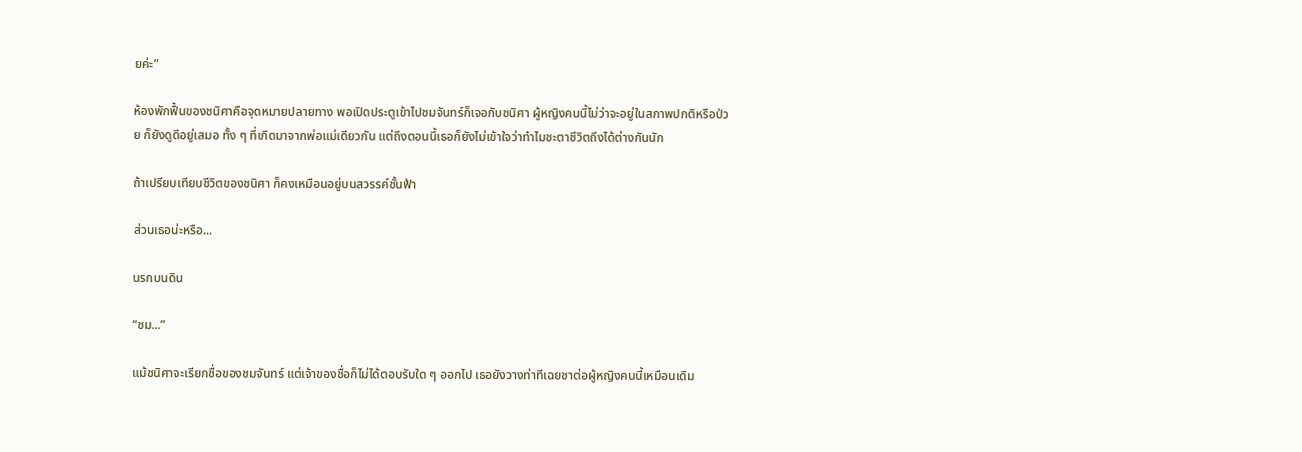ยค่ะ”

ห้องพักฟื้นของชนิศาคือจุดหมายปลายทาง พอเปิดประตูเข้าไปชมจันทร์ก็เจอกับชนิศา ผู้หญิงคนนี้ไม่ว่าจะอยู่ในสภาพปกติหรือป่วย ก็ยังดูดีอยู่เสมอ ทั้ง ๆ ที่เกิดมาจากพ่อแม่เดียวกัน แต่ถึงตอนนี้เธอก็ยังไม่เข้าใจว่าทำไมชะตาชีวิตถึงได้ต่างกันนัก

ถ้าเปรียบเทียบชีวิตของชนิศา ก็คงเหมือนอยู่บนสวรรค์ชั้นฟ้า

ส่วนเธอน่ะหรือ...

นรกบนดิน

“ชม...”

แม้ชนิศาจะเรียกชื่อของชมจันทร์ แต่เจ้าของชื่อก็ไม่ได้ตอบรับใด ๆ ออกไป เธอยังวางท่าทีเฉยชาต่อผู้หญิงคนนี้เหมือนเดิม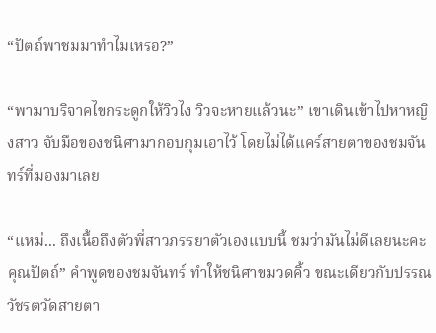“ปัตถ์พาชมมาทำไมเหรอ?”

“พามาบริจาคไขกระดูกให้วิวไง วิวจะหายแล้วนะ” เขาเดินเข้าไปหาหญิงสาว จับมือของชนิศามากอบกุมเอาไว้ โดยไม่ได้แคร์สายตาของชมจันทร์ที่มองมาเลย

“แหม่... ถึงเนื้อถึงตัวพี่สาวภรรยาตัวเองแบบนี้ ชมว่ามันไม่ดีเลยนะคะคุณปัตถ์” คำพูดของชมจันทร์ ทำให้ชนิศาขมวดคิ้ว ขณะเดียวกับปรรณวัชรตวัดสายตา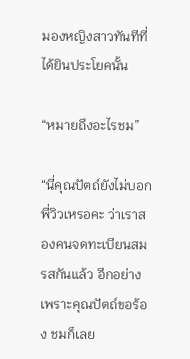มองหญิงสาวทันทีที่ได้ยินประโยคนั้น

“หมายถึงอะไรชม”

“นี่คุณปัตถ์ยังไม่บอกพี่วิวเหรอคะ ว่าเราสองคนจดทะเบียนสมรสกันแล้ว อีกอย่างเพราะคุณปัตถ์ขอร้อง ชมก็เลย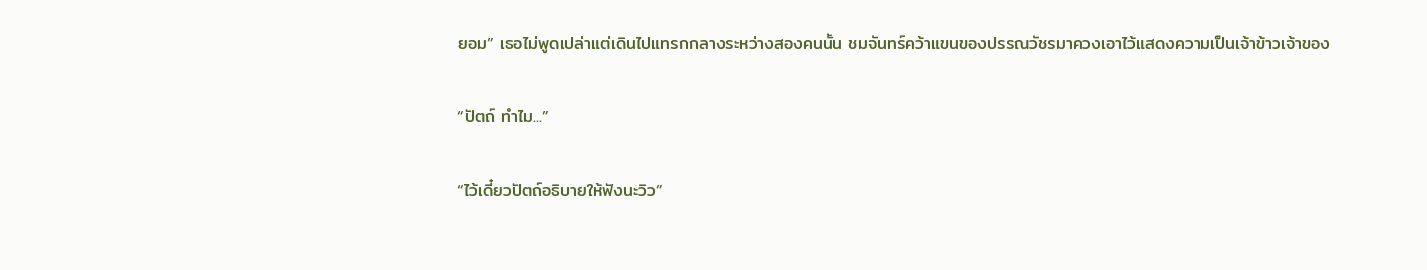ยอม” เธอไม่พูดเปล่าแต่เดินไปแทรกกลางระหว่างสองคนนั้น ชมจันทร์คว้าแขนของปรรณวัชรมาควงเอาไว้แสดงความเป็นเจ้าข้าวเจ้าของ

“ปัตถ์ ทำไม...”

“ไว้เดี๋ยวปัตถ์อธิบายให้ฟังนะวิว”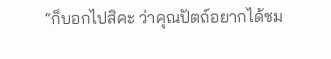“ก็บอกไปสิคะ ว่าคุณปัตถ์อยากได้ชม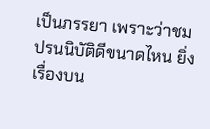เป็นภรรยา เพราะว่าชมปรนนิบัติดีขนาดไหน ยิ่งเรื่องบน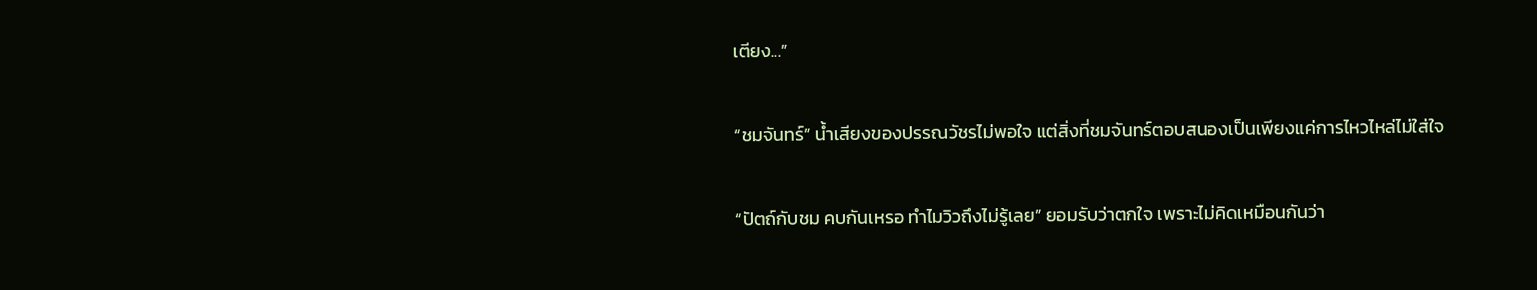เตียง...”

“ชมจันทร์” น้ำเสียงของปรรณวัชรไม่พอใจ แต่สิ่งที่ชมจันทร์ตอบสนองเป็นเพียงแค่การไหวไหล่ไม่ใส่ใจ

“ปัตถ์กับชม คบกันเหรอ ทำไมวิวถึงไม่รู้เลย” ยอมรับว่าตกใจ เพราะไม่คิดเหมือนกันว่า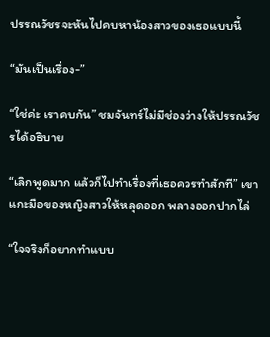ปรรณวัชรจะหันไปคบหาน้องสาวของเธอแบบนี้

“มันเป็นเรื่อง-”

“ใช่ค่ะ เราคบกัน” ชมจันทร์ไม่มีช่องว่างให้ปรรณวัชรได้อธิบาย

“เลิกพูดมาก แล้วก็ไปทำเรื่องที่เธอควรทำสักที” เขาแกะมือของหญิงสาวให้หลุดออก พลางออกปากไล่

“ใจจริงก็อยากทำแบบ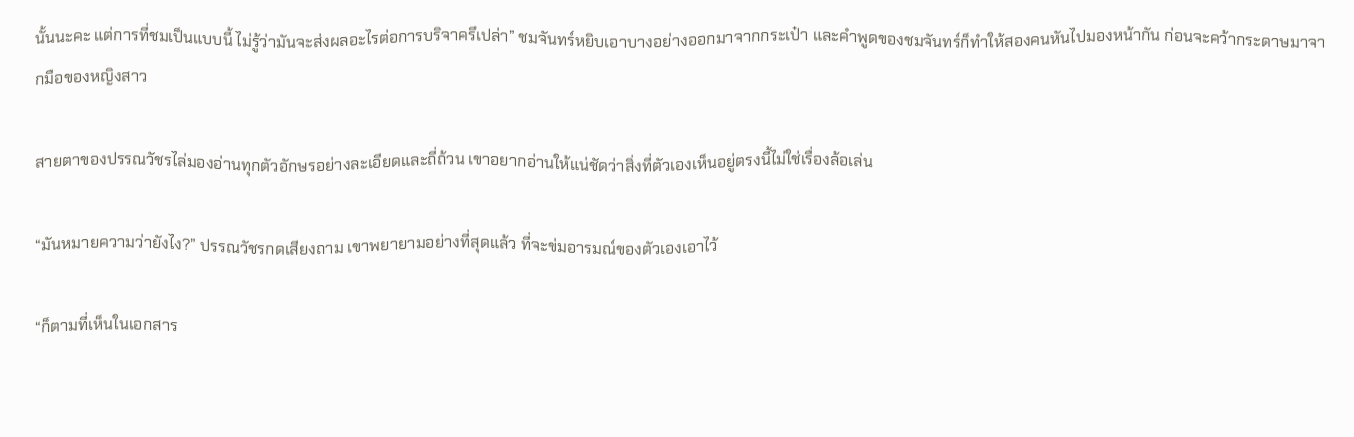นั้นนะคะ แต่การที่ชมเป็นแบบนี้ ไม่รู้ว่ามันจะส่งผลอะไรต่อการบริจาครึเปล่า” ชมจันทร์หยิบเอาบางอย่างออกมาจากกระเป๋า และคำพูดของชมจันทร์ก็ทำให้สองคนหันไปมองหน้ากัน ก่อนจะคว้ากระดาษมาจากมือของหญิงสาว

สายตาของปรรณวัชรไล่มองอ่านทุกตัวอักษรอย่างละเอียดและถี่ถ้วน เขาอยากอ่านให้แน่ชัดว่าสิ่งที่ตัวเองเห็นอยู่ตรงนี้ไม่ใช่เรื่องล้อเล่น

“มันหมายความว่ายังไง?” ปรรณวัชรกดเสียงถาม เขาพยายามอย่างที่สุดแล้ว ที่จะข่มอารมณ์ของตัวเองเอาไว้

“ก็ตามที่เห็นในเอกสาร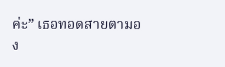ค่ะ” เธอทอดสายตามอง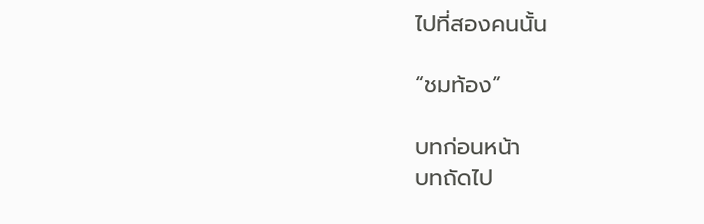ไปที่สองคนนั้น

“ชมท้อง”

บทก่อนหน้า
บทถัดไป